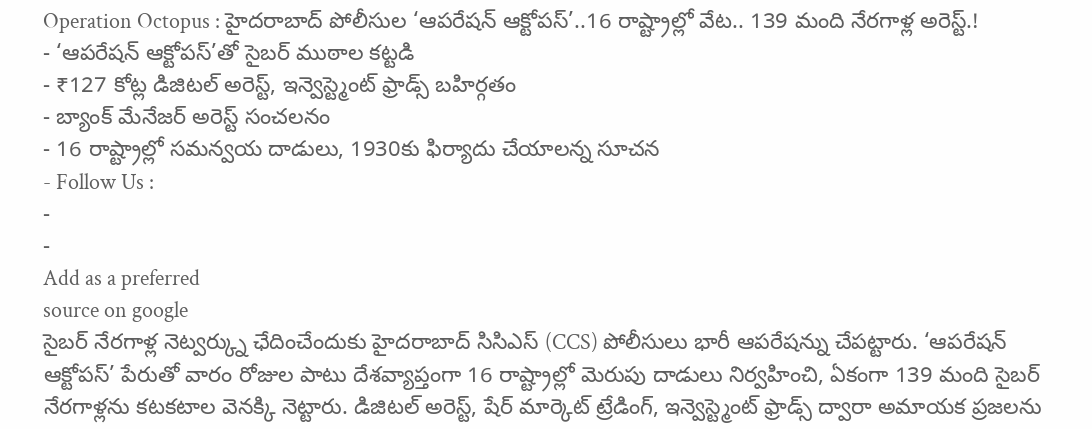Operation Octopus : హైదరాబాద్ పోలీసుల ‘ఆపరేషన్ ఆక్టోపస్’..16 రాష్ట్రాల్లో వేట.. 139 మంది నేరగాళ్ల అరెస్ట్.!
- ‘ఆపరేషన్ ఆక్టోపస్’తో సైబర్ ముఠాల కట్టడి
- ₹127 కోట్ల డిజిటల్ అరెస్ట్, ఇన్వెస్ట్మెంట్ ఫ్రాడ్స్ బహిర్గతం
- బ్యాంక్ మేనేజర్ అరెస్ట్ సంచలనం
- 16 రాష్ట్రాల్లో సమన్వయ దాడులు, 1930కు ఫిర్యాదు చేయాలన్న సూచన
- Follow Us :
-
-
Add as a preferred
source on google
సైబర్ నేరగాళ్ల నెట్వర్క్ను ఛేదించేందుకు హైదరాబాద్ సిసిఎస్ (CCS) పోలీసులు భారీ ఆపరేషన్ను చేపట్టారు. ‘ఆపరేషన్ ఆక్టోపస్’ పేరుతో వారం రోజుల పాటు దేశవ్యాప్తంగా 16 రాష్ట్రాల్లో మెరుపు దాడులు నిర్వహించి, ఏకంగా 139 మంది సైబర్ నేరగాళ్లను కటకటాల వెనక్కి నెట్టారు. డిజిటల్ అరెస్ట్, షేర్ మార్కెట్ ట్రేడింగ్, ఇన్వెస్ట్మెంట్ ఫ్రాడ్స్ ద్వారా అమాయక ప్రజలను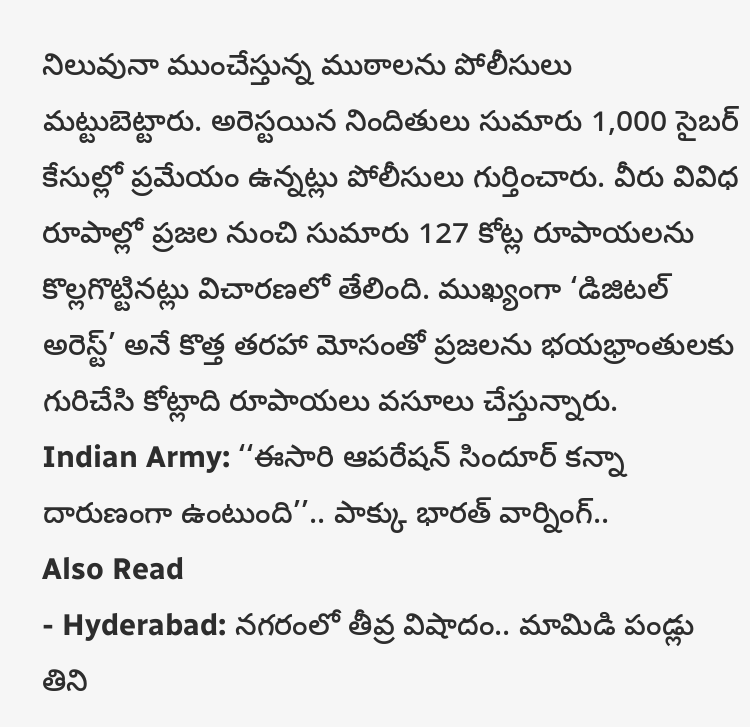నిలువునా ముంచేస్తున్న ముఠాలను పోలీసులు మట్టుబెట్టారు. అరెస్టయిన నిందితులు సుమారు 1,000 సైబర్ కేసుల్లో ప్రమేయం ఉన్నట్లు పోలీసులు గుర్తించారు. వీరు వివిధ రూపాల్లో ప్రజల నుంచి సుమారు 127 కోట్ల రూపాయలను కొల్లగొట్టినట్లు విచారణలో తేలింది. ముఖ్యంగా ‘డిజిటల్ అరెస్ట్’ అనే కొత్త తరహా మోసంతో ప్రజలను భయభ్రాంతులకు గురిచేసి కోట్లాది రూపాయలు వసూలు చేస్తున్నారు.
Indian Army: ‘‘ఈసారి ఆపరేషన్ సిందూర్ కన్నా దారుణంగా ఉంటుంది’’.. పాక్కు భారత్ వార్నింగ్..
Also Read
- Hyderabad: నగరంలో తీవ్ర విషాదం.. మామిడి పండ్లు తిని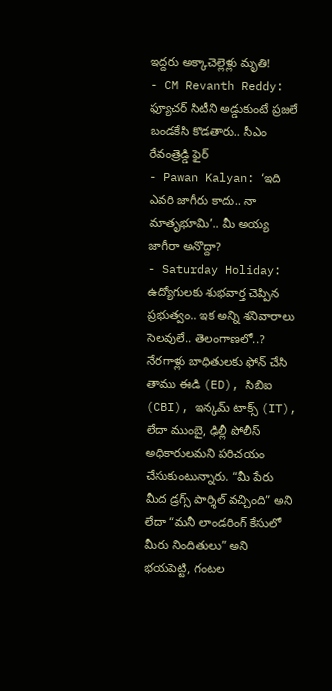ఇద్దరు అక్కాచెల్లెళ్లు మృతి!
- CM Revanth Reddy: ఫ్యూచర్ సిటీని అడ్డుకుంటే ప్రజలే బండకేసి కొడతారు.. సీఎం రేవంత్రెడ్డి ఫైర్
- Pawan Kalyan: ‘ఇది ఎవరి జాగీరు కాదు.. నా మాతృభూమి’.. మీ అయ్య జాగీరా అనొద్దా?
- Saturday Holiday: ఉద్యోగులకు శుభవార్త చెప్పిన ప్రభుత్వం.. ఇక అన్ని శనివారాలు సెలవులే.. తెలంగాణలో..?
నేరగాళ్లు బాధితులకు ఫోన్ చేసి తాము ఈడి (ED), సిబిఐ (CBI), ఇన్కమ్ టాక్స్ (IT), లేదా ముంబై, ఢిల్లీ పోలీస్ అధికారులమని పరిచయం చేసుకుంటున్నారు. “మీ పేరు మీద డ్రగ్స్ పార్శిల్ వచ్చింది” అని లేదా “మనీ లాండరింగ్ కేసులో మీరు నిందితులు” అని భయపెట్టి, గంటల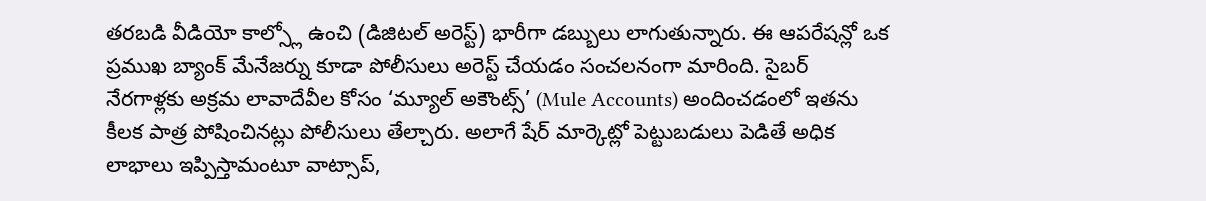తరబడి వీడియో కాల్స్లో ఉంచి (డిజిటల్ అరెస్ట్) భారీగా డబ్బులు లాగుతున్నారు. ఈ ఆపరేషన్లో ఒక ప్రముఖ బ్యాంక్ మేనేజర్ను కూడా పోలీసులు అరెస్ట్ చేయడం సంచలనంగా మారింది. సైబర్ నేరగాళ్లకు అక్రమ లావాదేవీల కోసం ‘మ్యూల్ అకౌంట్స్’ (Mule Accounts) అందించడంలో ఇతను కీలక పాత్ర పోషించినట్లు పోలీసులు తేల్చారు. అలాగే షేర్ మార్కెట్లో పెట్టుబడులు పెడితే అధిక లాభాలు ఇప్పిస్తామంటూ వాట్సాప్,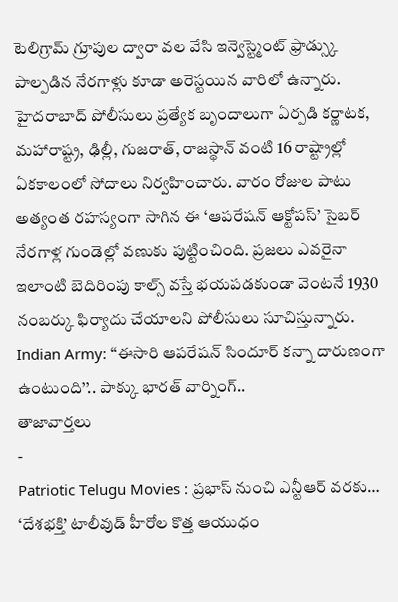టెలిగ్రామ్ గ్రూపుల ద్వారా వల వేసి ఇన్వెస్ట్మెంట్ ఫ్రాడ్స్కు పాల్పడిన నేరగాళ్లు కూడా అరెస్టయిన వారిలో ఉన్నారు.
హైదరాబాద్ పోలీసులు ప్రత్యేక బృందాలుగా ఏర్పడి కర్ణాటక, మహారాష్ట్ర, ఢిల్లీ, గుజరాత్, రాజస్థాన్ వంటి 16 రాష్ట్రాల్లో ఏకకాలంలో సోదాలు నిర్వహించారు. వారం రోజుల పాటు అత్యంత రహస్యంగా సాగిన ఈ ‘ఆపరేషన్ ఆక్టోపస్’ సైబర్ నేరగాళ్ల గుండెల్లో వణుకు పుట్టించింది. ప్రజలు ఎవరైనా ఇలాంటి బెదిరింపు కాల్స్ వస్తే భయపడకుండా వెంటనే 1930 నంబర్కు ఫిర్యాదు చేయాలని పోలీసులు సూచిస్తున్నారు.
Indian Army: ‘‘ఈసారి ఆపరేషన్ సిందూర్ కన్నా దారుణంగా ఉంటుంది’’.. పాక్కు భారత్ వార్నింగ్..
తాజావార్తలు
-
Patriotic Telugu Movies : ప్రభాస్ నుంచి ఎన్టీఆర్ వరకు… ‘దేశభక్తి’ టాలీవుడ్ హీరోల కొత్త ఆయుధం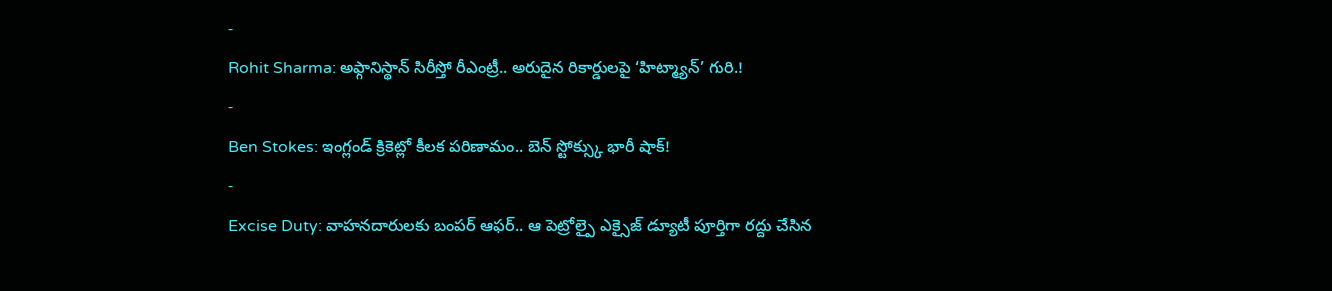-
Rohit Sharma: అఫ్గానిస్థాన్ సిరీస్తో రీఎంట్రీ.. అరుదైన రికార్డులపై ‘హిట్మ్యాన్’ గురి.!
-
Ben Stokes: ఇంగ్లండ్ క్రికెట్లో కీలక పరిణామం.. బెన్ స్టోక్స్కు భారీ షాక్!
-
Excise Duty: వాహనదారులకు బంపర్ ఆఫర్.. ఆ పెట్రోల్పై ఎక్సైజ్ డ్యూటీ పూర్తిగా రద్దు చేసిన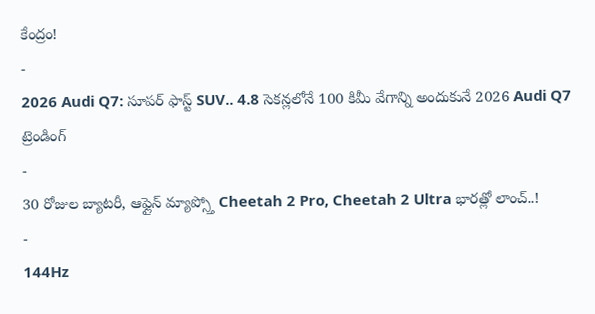కేంద్రం!
-
2026 Audi Q7: సూపర్ ఫాస్ట్ SUV.. 4.8 సెకన్లలోనే 100 కిమీ వేగాన్ని అందుకునే 2026 Audi Q7
ట్రెండింగ్
-
30 రోజుల బ్యాటరీ, ఆఫ్లైన్ మ్యాప్స్తో Cheetah 2 Pro, Cheetah 2 Ultra భారత్లో లాంచ్..!
-
144Hz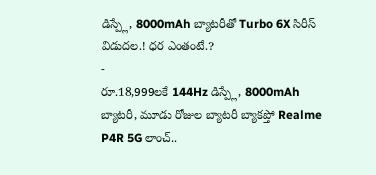డిస్ప్లే, 8000mAh బ్యాటరీతో Turbo 6X సిరీస్ విడుదల.! ధర ఎంతంటే.?
-
రూ.18,999లకే 144Hz డిస్ప్లే, 8000mAh బ్యాటరీ, మూడు రోజుల బ్యాటరీ బ్యాకప్తో Realme P4R 5G లాంచ్..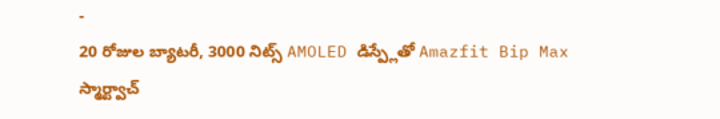-
20 రోజుల బ్యాటరీ, 3000 నిట్స్ AMOLED డిస్ప్లేతో Amazfit Bip Max స్మార్ట్వాచ్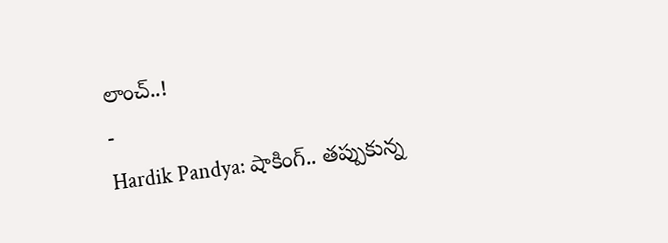లాంచ్..!
-
Hardik Pandya: షాకింగ్.. తప్పుకున్న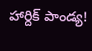హార్దిక్ పాండ్య!